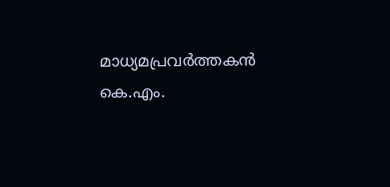മാധ‍്യമപ്രവർത്തകൻ കെ.എം.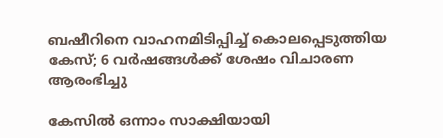ബഷീറിനെ വാഹനമിടിപ്പിച്ച് കൊലപ്പെടുത്തിയ കേസ്; 6 വർഷങ്ങൾക്ക് ശേഷം വിചാരണ ആരംഭിച്ചു

കേസിൽ ഒന്നാം സാക്ഷിയായി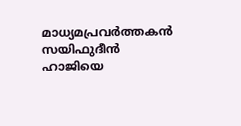മാധ‍്യമപ്രവർത്തകൻ സയിഫുദീൻ ഹാജിയെ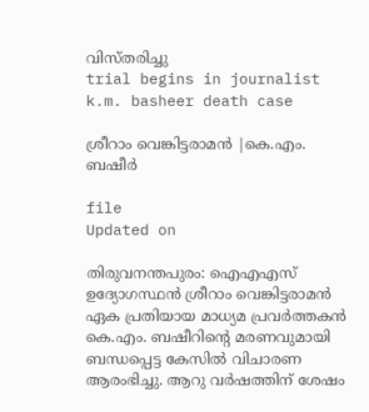വിസ്തരിച്ചു
trial begins in journalist k.m. basheer death case

ശ്രീറാം വെങ്കിട്ടരാമന്‍ |കെ.എം. ബഷീർ

file
Updated on

തിരുവനന്തപുരം: ഐഎഎസ് ഉദ‍്യോഗസ്ഥൻ ശ്രീറാം വെങ്കിട്ടരാമൻ‌ ഏക പ്രതിയായ മാധ‍്യമ പ്രവർത്തകൻ കെ.എം. ബഷീറിന്‍റെ മരണവുമായി ബന്ധപ്പെട്ട കേസിൽ വിചാരണ ആരംഭിച്ചു. ആറു വർഷത്തിന് ശേഷം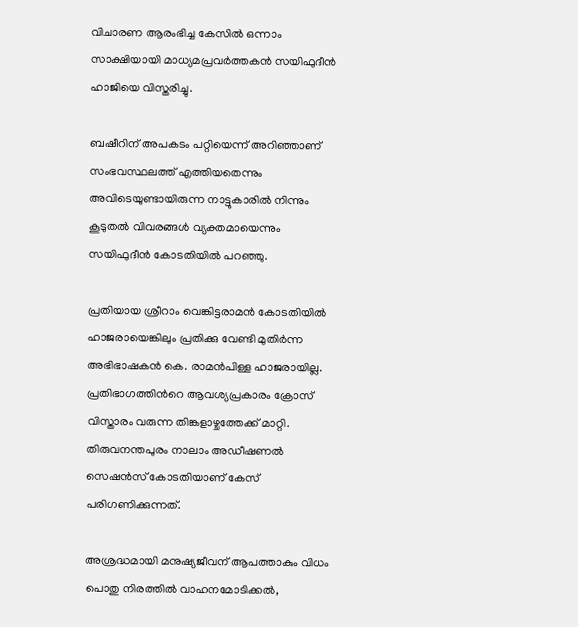വിചാരണ ആരംഭിച്ച കേസിൽ ഒന്നാം സാക്ഷിയായി മാധ‍്യമപ്രവർത്തകൻ സയിഫുദീൻ ഹാജിയെ വിസ്തരിച്ചു.

ബഷീറിന് അപകടം പറ്റിയെന്ന് അറിഞ്ഞാണ് സംഭവസ്ഥലത്ത് എത്തിയതെന്നും അവിടെയുണ്ടായിരുന്ന നാട്ടുകാരിൽ നിന്നും കൂടുതൽ വിവരങ്ങൾ വ‍്യക്തമായെന്നും സയിഫുദീൻ കോടതിയിൽ പറഞ്ഞു.

പ്രതിയായ ശ്രീറാം വെങ്കിട്ടരാമൻ കോടതിയിൽ ഹാജരായെങ്കിലും പ്രതിക്കു വേണ്ടി മുതിർന്ന അഭിഭാഷകൻ കെ. രാമൻപിള്ള ഹാജരായില്ല. പ്രതിഭാഗത്തിന്‍റെ ആവശ‍്യപ്രകാരം ക്രോസ് വിസ്താരം വരുന്ന തിങ്കളാഴ്ചത്തേക്ക് മാറ്റി. തിരുവനന്തപുരം നാലാം അഡീഷണൽ സെഷൻസ് കോടതിയാണ് കേസ് പരിഗണിക്കുന്നത്.

അശ്രദ്ധമായി മനുഷ്യജീവന് ആപത്താകും വിധം പൊതു നിരത്തില്‍ വാഹനമോടിക്കല്‍,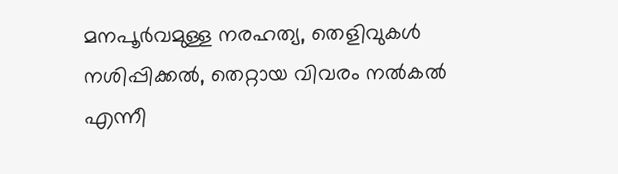മനപൂര്‍വമുള്ള നരഹത്യ, തെളിവുകള്‍ നശിപ്പിക്കല്‍, തെറ്റായ വിവരം നല്‍കല്‍ എന്നീ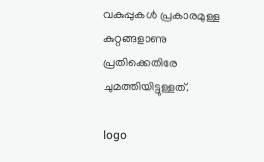വകുപ്പുകള്‍ പ്രകാരമുള്ള കുറ്റങ്ങളാണു പ്രതിക്കെതിരേ ചുമത്തിയിട്ടുള്ളത്.

logo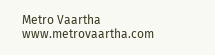Metro Vaartha
www.metrovaartha.com